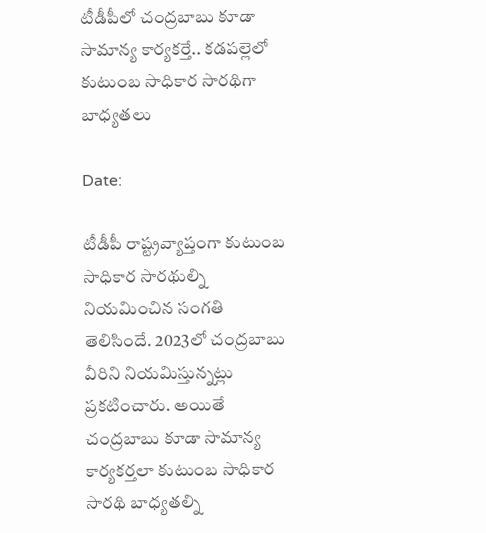టీడీపీలో చంద్రబాబు కూడా సామాన్య కార్యకర్తే.. కడపల్లెలో కుటుంబ సాధికార సారథిగా బాధ్యతలు

Date:

టీడీపీ రాష్ట్రవ్యాప్తంగా కుటుంబ సాధికార సారథుల్ని నియమించిన సంగతి తెలిసిందే. 2023లో చంద్రబాబు వీరిని నియమిస్తున్నట్లు ప్రకటించారు. అయితే చంద్రబాబు కూడా సామాన్య కార్యకర్తలా కుటుంబ సాధికార సారథి బాధ్యతల్ని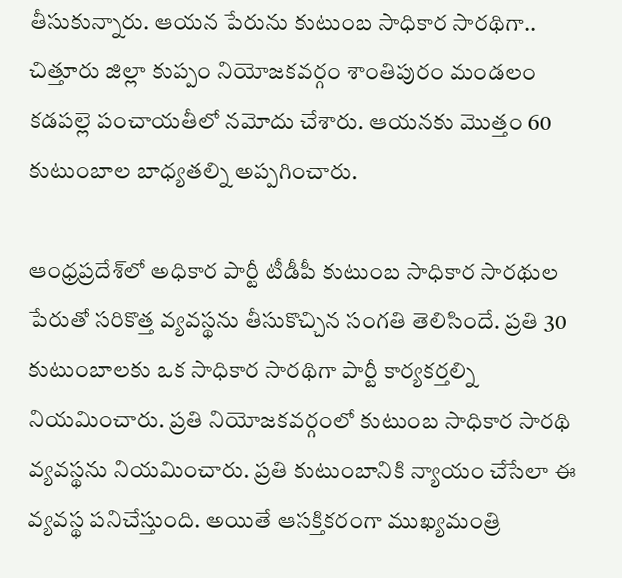తీసుకున్నారు. ఆయన పేరును కుటుంబ సాధికార సారథిగా.. చిత్తూరు జిల్లా కుప్పం నియోజకవర్గం శాంతిపురం మండలం కడపల్లె పంచాయతీలో నమోదు చేశారు. ఆయనకు మొత్తం 60 కుటుంబాల బాధ్యతల్ని అప్పగించారు.

ఆంధ్రప్రదేశ్‌లో అధికార పార్టీ టీడీపీ కుటుంబ సాధికార సారథుల పేరుతో సరికొత్త వ్యవస్థను తీసుకొచ్చిన సంగతి తెలిసిందే. ప్రతి 30 కుటుంబాలకు ఒక సాధికార సారథిగా పార్టీ కార్యకర్తల్ని నియమించారు. ప్రతి నియోజకవర్గంలో కుటుంబ సాధికార సారథి వ్యవస్థను నియమించారు. ప్రతి కుటుంబానికి న్యాయం చేసేలా ఈ వ్యవస్థ పనిచేస్తుంది. అయితే ఆసక్తికరంగా ముఖ్యమంత్రి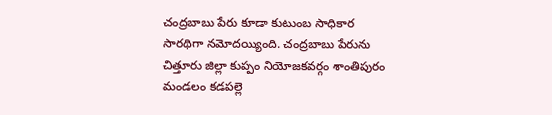చంద్రబాబు పేరు కూడా కుటుంబ సాధికార సారథిగా నమోదయ్యింది. చంద్రబాబు పేరును చిత్తూరు జిల్లా కుప్పం నియోజకవర్గం శాంతిపురం మండలం కడపల్లె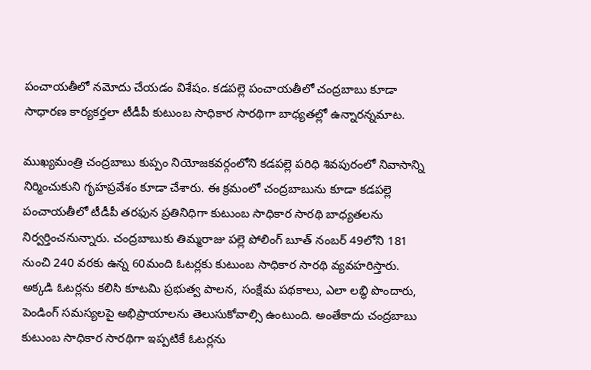పంచాయతీలో నమోదు చేయడం విశేషం. కడపల్లె పంచాయతీలో చంద్రబాబు కూడా సాధారణ కార్యకర్తలా టీడీపీ కుటుంబ సాధికార సారథిగా బాధ్యతల్లో ఉన్నారన్నమాట.

ముఖ్యమంత్రి చంద్రబాబు కుప్పం నియోజకవర్గంలోని కడపల్లె పరిధి శివపురంలో నివాసాన్ని నిర్మించుకుని గృహప్రవేశం కూడా చేశారు. ఈ క్రమంలో చంద్రబాబును కూడా కడపల్లె పంచాయతీలో టీడీపీ తరఫున ప్రతినిధిగా కుటుంబ సాధికార సారథి బాధ్యతలను నిర్వర్తించనున్నారు. చంద్రబాబుకు తిమ్మరాజు పల్లె పోలింగ్ బూత్ నంబర్ 49లోని 181 నుంచి 240 వరకు ఉన్న 60మంది ఓటర్లకు కుటుంబ సాధికార సారథి వ్యవహరిస్తారు. అక్కడి ఓటర్లను కలిసి కూటమి ప్రభుత్వ పాలన, సంక్షేమ పథకాలు, ఎలా లబ్ధి పొందారు, పెండింగ్‌ సమస్యలపై అభిప్రాయాలను తెలుసుకోవాల్సి ఉంటుంది. అంతేకాదు చంద్రబాబు కుటుంబ సాధికార సారథిగా ఇప్పటికే ఓటర్లను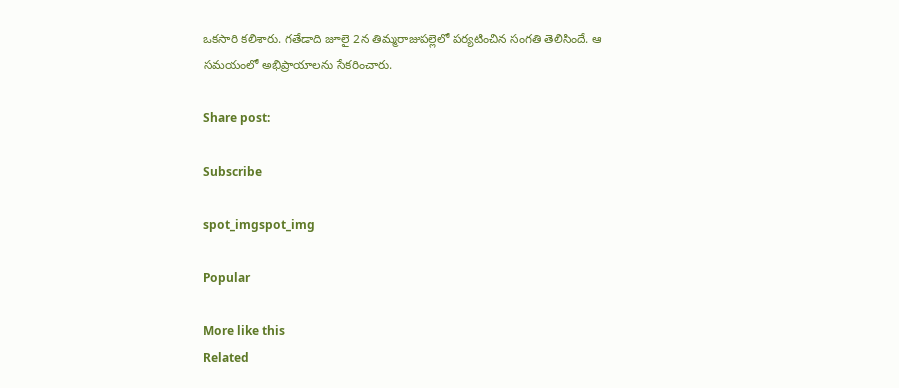ఒకసారి కలిశారు. గతేడాది జూలై 2న తిమ్మరాజుపల్లెలో పర్యటించిన సంగతి తెలిసిందే. ఆ సమయంలో అభిప్రాయాలను సేకరించారు.

Share post:

Subscribe

spot_imgspot_img

Popular

More like this
Related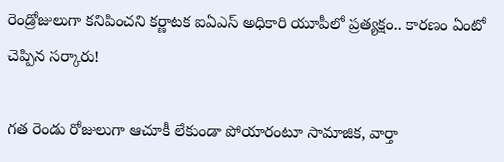రెండ్రోజులుగా కనిపించని కర్ణాటక ఐఏఎస్ అధికారి యూపీలో ప్రత్యక్షం.. కారణం ఏంటో చెప్పిన సర్కారు!

గత రెండు రోజులుగా ఆచూకీ లేకుండా పోయారంటూ సామాజిక, వార్తా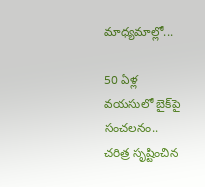మాధ్యమాల్లో...

50 ఏళ్ల వయసులో బైక్‌పై సంచలనం.. చరిత్ర సృష్టించిన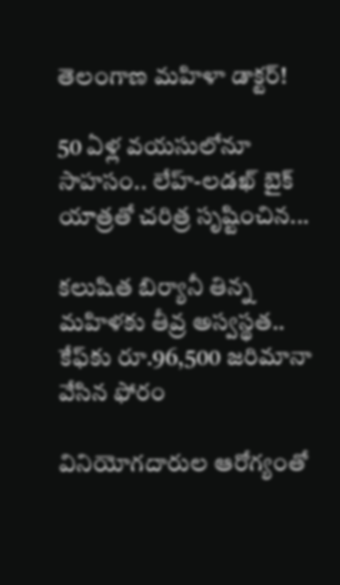తెలంగాణ మహిళా డాక్టర్!

50 ఏళ్ల వయసులోనూ సాహసం.. లేహ్-లడఖ్ బైక్ యాత్రతో చరిత్ర సృష్టించిన...

కలుషిత బిర్యానీ తిన్న మహిళకు తీవ్ర అస్వస్థత.. కేఫ్‌కు రూ.96,500 జరిమానా వేసిన ఫోరం

వినియోగదారుల ఆరోగ్యంతో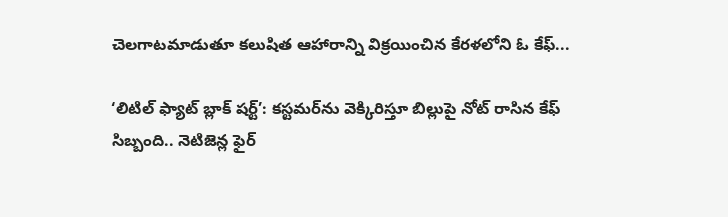చెలగాటమాడుతూ కలుషిత ఆహారాన్ని విక్రయించిన కేరళలోని ఓ కేఫ్...

‘లిటిల్ ఫ్యాట్ బ్లాక్ షర్ట్’: కస్టమర్‌ను వెక్కిరిస్తూ బిల్లుపై నోట్ రాసిన కేఫ్ సిబ్బంది.. నెటిజెన్ల ఫైర్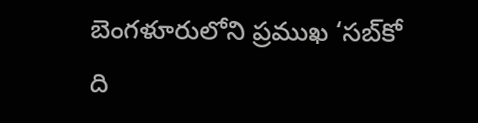బెంగళూరులోని ప్రముఖ ‘సబ్‌కో ది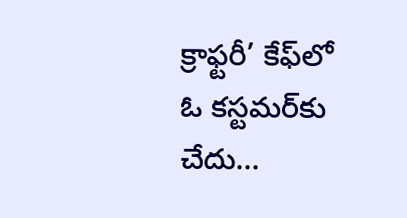క్రాఫ్టరీ’ కేఫ్‌లో ఓ కస్టమర్‌కు చేదు...